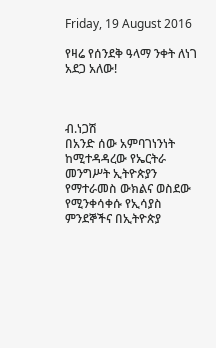Friday, 19 August 2016

የዛሬ የሰንደቅ ዓላማ ንቀት ለነገ አደጋ አለው!



ብ.ነጋሽ
በአንድ ሰው አምባገነንነት ከሚተዳዳረው የኤርትራ መንግሥት ኢትዮጵያን የማተራመስ ውክልና ወስደው የሚንቀሳቀሱ የኢሳያስ ምንደኞችና በኢትዮጵያ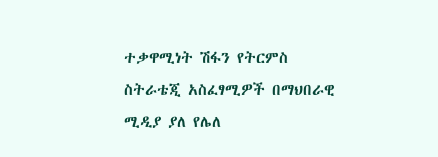ተቃዋሚነት ሽፋን የትርምስ ስትራቴጂ አስፈፃሚዎች በማህበራዊ ሚዲያ ያለ የሌለ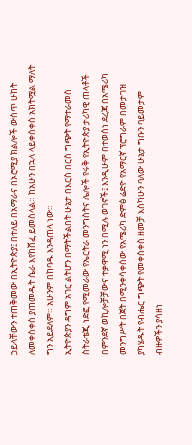ኃይላቸውን ተጠቅመው በኢትዮጵያ፤ በተለይ በአማራና በኦሮሚያ ክልሎች ውስጥ ሁከት ለመቀስቀስ ያጠመዱት ሴራ እየከሸፈ ይመስላል። ከአሁን በኋላ ላይቀሰቀስ አክትሟል ማለት ግን አይደለም። አሁንም በከባዱ እንዳጠላ ነው።
ኢትዮጵያን ዳግም አገር ልትሆን በማትችልበት ሁኔታ በእርስ በርስ ግጭት የማተራመስ ስትራቴጂ ነድፎ የሚመራው የኤርትራ መንግስትና ሌሎች የሩቅ የኢትዮጵያ ታሪካዊ ጠላቶች በምንደኛ ወኪሎቻቻውና ተቃዋሚ ነን በሚሉ ወገኖች፤ እንዲሁም በተወሰነ ደረጃ በአሜሪካ መንግሥት በጀት በሚንቀሳቀሰው የአሜሪካ ድምፅ ሬድዮ የአማርኛ ፕሮግራም በመታገዝ ያካሄዱት የብሔር ግጭት የመቀስቀስ ዘመቻ እስካሁን ባለው ሁኔታ ግቡን ባይመታም ብዙዎችን ያሳዘነ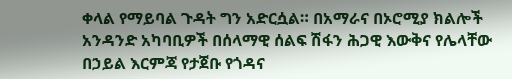ቀላል የማይባል ጉዳት ግን አድርሷል። በአማራና በኦሮሚያ ክልሎች አንዳንድ አካባቢዎች በሰላማዊ ሰልፍ ሽፋን ሕጋዊ እውቅና የሌላቸው በኃይል እርምጃ የታጀቡ የጎዳና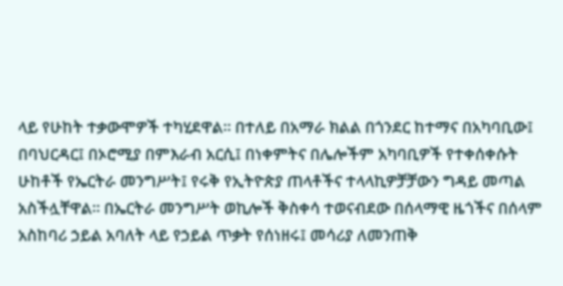ላይ የሁከት ተቃውሞዎች ተካሂደዋል። በተለይ በአማራ ክልል በጎንደር ከተማና በአካባቢው፤ በባህርዳር፤ በኦሮሚያ በምእራብ አርሲ፤ በነቀምትና በሌሎችም አካባቢዎች የተቀሰቀሱት ሁከቶች የኤርትራ መንግሥት፤ የሩቅ የኢትዮጵያ ጠላቶችና ተላላኪዎቻቻውን ግዳይ መጣል አስችሏቸዋል። በኤርትራ መንግሥት ወኪሎች ቅስቀሳ ተወናብደው በሰላማዊ ዜጎችና በሰላም አስከባሪ ኃይል አባለት ላይ የኃይል ጥቃት የሰነዘሩ፤ መሳሪያ ለመንጠቅ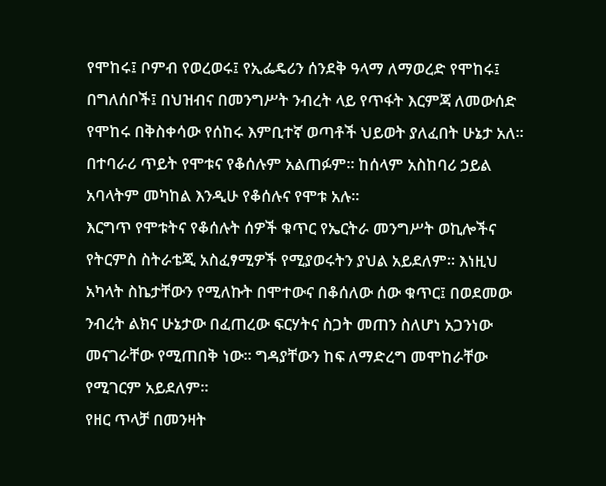የሞከሩ፤ ቦምብ የወረወሩ፤ የኢፌዴሪን ሰንደቅ ዓላማ ለማወረድ የሞከሩ፤ በግለሰቦች፤ በህዝብና በመንግሥት ንብረት ላይ የጥፋት እርምጃ ለመውሰድ የሞከሩ በቅስቀሳው የሰከሩ እምቢተኛ ወጣቶች ህይወት ያለፈበት ሁኔታ አለ። በተባራሪ ጥይት የሞቱና የቆሰሉም አልጠፉም። ከሰላም አስከባሪ ኃይል አባላትም መካከል እንዲሁ የቆሰሉና የሞቱ አሉ።
እርግጥ የሞቱትና የቆሰሉት ሰዎች ቁጥር የኤርትራ መንግሥት ወኪሎችና የትርምስ ስትራቴጂ አስፈፃሚዎች የሚያወሩትን ያህል አይደለም። እነዚህ አካላት ስኬታቸውን የሚለኩት በሞተውና በቆሰለው ሰው ቁጥር፤ በወደመው ንብረት ልክና ሁኔታው በፈጠረው ፍርሃትና ስጋት መጠን ስለሆነ አጋንነው መናገራቸው የሚጠበቅ ነው። ግዳያቸውን ከፍ ለማድረግ መሞከራቸው የሚገርም አይደለም።
የዘር ጥላቻ በመንዛት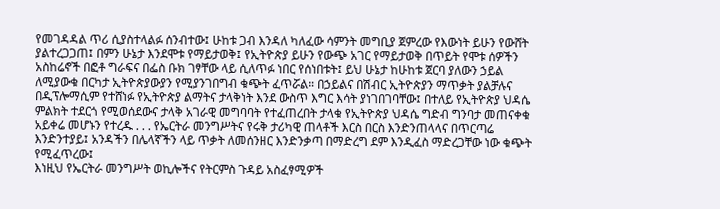የመገዳዳል ጥሪ ሲያስተላልፉ ሰንብተው፤ ሁከቱ ጋብ እንዳለ ካለፈው ሳምንት መግቢያ ጀምረው የእውነት ይሁን የውሸት ያልተረጋጋጠ፤ በምን ሁኔታ እንደሞቱ የማይታወቅ፤ የኢትዮጵያ ይሁን የውጭ አገር የማይታወቅ በጥይት የሞቱ ሰዎችን አስከሬኖች በፎቶ ግራፍና በፌስ ቡክ ገፃቸው ላይ ሲለጥፉ ነበር የሰነበቱት፤ ይህ ሁኔታ ከሁከቱ ጀርባ ያለውን ኃይል ለሚያውቁ በርካታ ኢትዮጵያውያን የሚያንገበግብ ቁጭት ፈጥሯል። በኃይልና በሽብር ኢትዮጵያን ማጥቃት ያልቻሉና በዲፕሎማሲም የተሸነፉ የኢትዮጵያ ልማትና ታላቅነት እንደ ውስጥ እግር እሳት ያነገበገባቸው፤ በተለይ የኢትዮጵያ ህዳሴ ምልክት ተደርጎ የሚወሰደውና ታላቅ አገራዊ መግባባት የተፈጠረበት ታላቁ የኢትዮጵያ ህዳሴ ግድብ ግንባታ መጠናቀቁ አይቀሬ መሆኑን የተረዱ . . . የኤርትራ መንግሥትና የሩቅ ታሪካዊ ጠላቶች እርስ በርስ እንድንጠላላና በጥርጣሬ እንድንተያይ፤ አንዳችን በሌላኛችን ላይ ጥቃት ለመሰንዘር እንድንቃጣ በማድረግ ደም እንዲፈስ ማድረጋቸው ነው ቁጭት የሚፈጥረው፤
እነዚህ የኤርትራ መንግሥት ወኪሎችና የትርምስ ጉዳይ አስፈፃሚዎች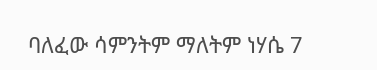ባለፈው ሳምንትም ማለትም ነሃሴ 7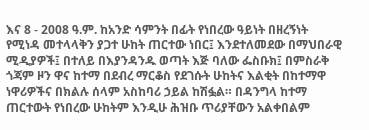እና 8 - 2008 ዓ.ም. ከአንድ ሳምንት በፊት የነበረው ዓይነት በዘረኝነት የሚነዳ መተላላቅን ያጋተ ሁከት ጠርተው ነበር፤ እንደተለመደው በማህበራዊ ሚዲያዎች፤ በተለይ በእያንዳንዱ ወጣት እጅ ባለው ፌስቡክ፤ በምስራቅ ጎጃም ዞን ዋና ከተማ በደብረ ማርቆስ የደገሱት ሁከትና እልቂት በከተማዋ ነዋሪዎችና በክልሉ ሰላም አስከባሪ ኃይል ከሽፏል። በዳንግላ ከተማ ጠርተውት የነበረው ሁከትም እንዲሁ ሕዝቡ ጥሪያቸውን አልቀበልም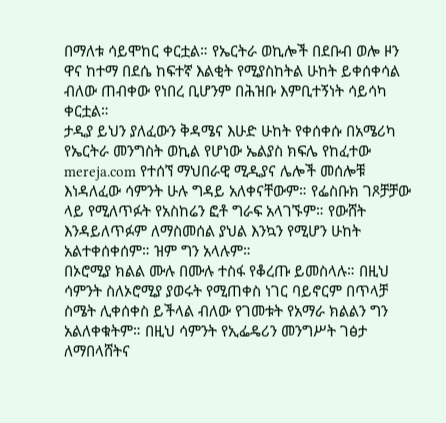በማለቱ ሳይሞከር ቀርቷል። የኤርትራ ወኪሎች በደቡብ ወሎ ዞን ዋና ከተማ በደሴ ከፍተኛ እልቂት የሚያስከትል ሁከት ይቀሰቀሳል ብለው ጠብቀው የነበረ ቢሆንም በሕዝቡ እምቢተኝነት ሳይሳካ ቀርቷል።
ታዲያ ይህን ያለፈውን ቅዳሜና እሁድ ሁከት የቀሰቀሱ በአሜሪካ የኤርትራ መንግስት ወኪል የሆነው ኤልያስ ክፍሌ የከፈተው mereja.com የተሰኘ ማህበራዊ ሚዲያና ሌሎች መሰሎቹ እነዳለፈው ሳምንት ሁሉ ግዳይ አለቀናቸውም። የፌስቡክ ገጾቻቻው ላይ የሚለጥፉት የአስከሬን ፎቶ ግራፍ አላገኙም። የውሸት እንዳይለጥፉም ለማስመሰል ያህል እንኳን የሚሆን ሁከት አልተቀሰቀሰም። ዝም ግን አላሉም።
በኦሮሚያ ክልል ሙሉ በሙሉ ተስፋ የቆረጡ ይመስላሉ። በዚህ ሳምንት ስለኦሮሚያ ያወሩት የሚጠቀስ ነገር ባይኖርም በጥላቻ ስሜት ሊቀሰቀስ ይችላል ብለው የገመቱት የአማራ ክልልን ግን አልለቀቁትም። በዚህ ሳምንት የኢፌዴሪን መንግሥት ገፅታ ለማበላሸትና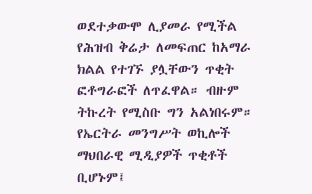ወደተቃውሞ ሊያመራ የሚችል የሕዝብ ቅሬታ ለመፍጠር ከአማራ ክልል የተገኙ ያሏቸውን ጥቂት ፎቶግራፎች ለጥፈዋል። ብዙም ትኩረት የሚስቡ ግን አልነበሩም።
የኤርትራ መንግሥት ወኪሎች ማህበራዊ ሚዲያዎች ጥቂቶች ቢሆኑም፤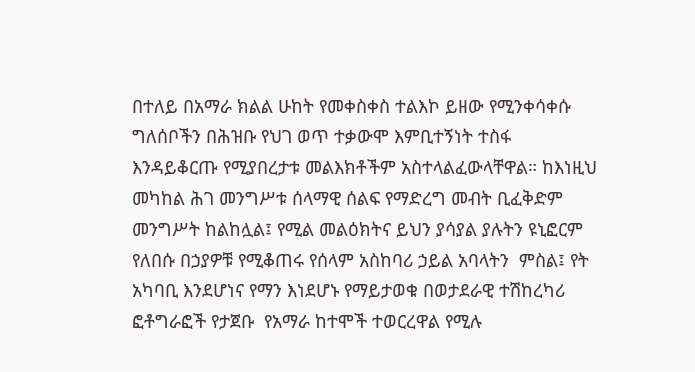በተለይ በአማራ ክልል ሁከት የመቀስቀስ ተልእኮ ይዘው የሚንቀሳቀሱ ግለሰቦችን በሕዝቡ የህገ ወጥ ተቃውሞ እምቢተኝነት ተስፋ እንዳይቆርጡ የሚያበረታቱ መልእክቶችም አስተላልፈውላቸዋል። ከእነዚህ መካከል ሕገ መንግሥቱ ሰላማዊ ሰልፍ የማድረግ መብት ቢፈቅድም መንግሥት ከልከሏል፤ የሚል መልዕክትና ይህን ያሳያል ያሉትን ዩኒፎርም የለበሱ በኃያዎቹ የሚቆጠሩ የሰላም አስከባሪ ኃይል አባላትን  ምስል፤ የት አካባቢ እንደሆነና የማን እነደሆኑ የማይታወቁ በወታደራዊ ተሽከረካሪ ፎቶግራፎች የታጀቡ  የአማራ ከተሞች ተወርረዋል የሚሉ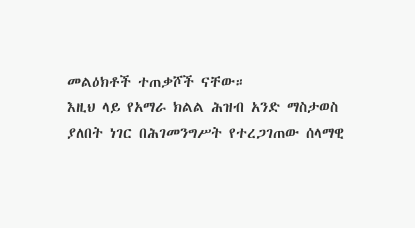መልዕክቶች ተጠቃሾች ናቸው።
እዚህ ላይ የአማራ ክልል ሕዝብ አንድ ማስታወስ ያለበት ነገር በሕገመንግሥት የተረጋገጠው ሰላማዊ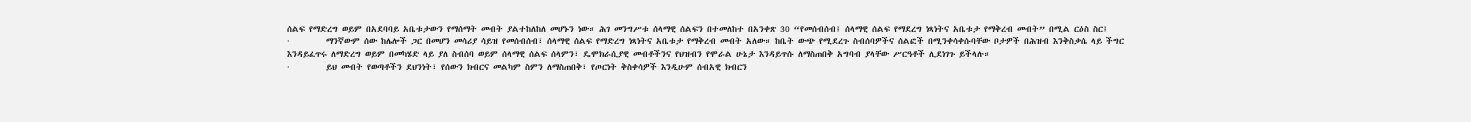ሰልፍ የማድረግ ወይም በአደባባይ አቤቱታውን የማሰማት መብት ያልተከለከለ መሆኑን ነው። ሕገ መንግሥቱ ሰላማዊ ሰልፍን በተመለከተ በአንቀጽ 30 “የመሰብሰብ፤ ሰላማዊ ሰልፍ የማደረግ ነጻነትና አቤቱታ የማቅረብ መብት” በሚል ርዕስ ስር፤
·         ማንኛውም ሰው ከሌሎች ጋር በመሆን መሳሪያ ሳይዝ የመሰብሰብ፣ ሰላማዊ ሰልፍ የማድረግ ነጻነትና አቤቱታ የማቅረብ መብት አለው። ከቤት ውጭ የሚደረጉ ስብሰባዎችና ሰልፎች በሚንቀሳቀሱባቸው ቦታዎች በሕዝብ እንቅስቃሴ ላይ ችግር እንዳይፈጥሩ ለማድረግ ወይም በመካሄድ ላይ ያለ ስብሰባ ወይም ሰላማዊ ሰልፍ ሰላምን፣ ዴሞክራሲያዊ መብቶችንና የህዝብን የሞራል ሁኔታ እንዳይጥሱ ለማስጠበቅ አግባብ ያላቸው ሥርዓቶች ሊደነገጉ ይችላሉ።
·         ይህ መብት የወጣቶችን ደህንነት፣ የሰውን ክብርና መልካም ስምን ለማስጠበቅ፣ የጦርነት ቅስቀሳዎች እንዲሁም ሰብአዊ ክብርን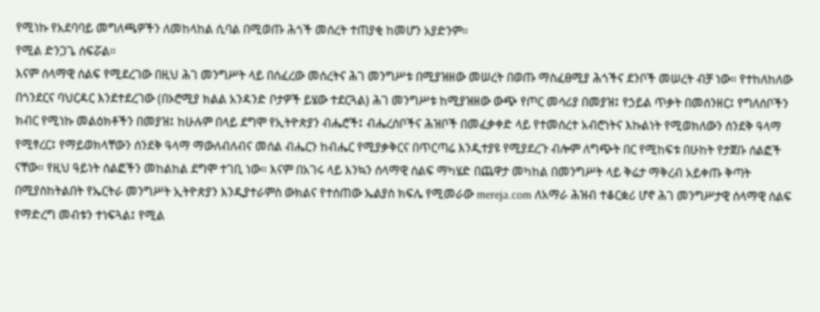የሚነኩ የአደባባይ መግለጫዎችን ለመከላከል ሲባል በሚወጡ ሕጎች መሰረት ተጠያቂ ከመሆን አያድንም።
የሚል ድንጋጌ ሰፍሯል።
እናም ሰላማዊ ሰልፍ የሚደረገው በዚህ ሕገ መንግሥት ላይ በሰፈረው መሰረትና ሕገ መንግሥቱ በሚያዝዘው መሠረት በወጡ ማስፈፀሚያ ሕጎችና ደንቦች መሠረት ብቻ ነው። የተከለከለው በጎንደርና ባህርዳር እንደተደረገው (በኦሮሚያ ክልል አንዳንድ ቦታዎች ይሄው ተደርጓል) ሕገ መንግሥቱ ከሚያዝዘው ውጭ የጦር መሳሪያ በመያዝ፤ የኃይል ጥቃት በመሰንዘር፤ የግለሰቦችን ክብር የሚነኩ መልዕክቶችን በመያዝ፤ ከሁሉም በላይ ደግሞ የኢትዮጵያን ብሔሮች፤ ብሔረሰቦችና ሕዝቦች በመፈቃቀድ ላይ የተመሰረተ አብሮነትና እኩልነት የሚወክለውን ሰንደቅ ዓላማ የሚፃረር፤ የማይወክላቸውን ሰንደቅ ዓላማ ማውለብለብና መሰል ብሔርን ከብሔር የሚያቃቅርና በጥርጣሬ እንዲተያዩ የሚያደረጉ ብሎም ለግጭት በር የሚከፍቱ በሁከት የታጀቡ ሰልፎች ናቸው። የዚህ ዓይነት ሰልፎችን መከልከል ደግሞ ተገቢ ነው። እናም በአገሩ ላይ እንኳን ሰላማዊ ሰልፍ ማካሄድ በጨዋታ መካከል በመንግሥት ላይ ቅሬታ ማቅረብ አይቀጡ ቅጣት በሚያስከትልበት የኤርትራ መንግሥት ኢትዮጵያን እንዲያተራምስ ውክልና የተሰጠው ኤልያስ ክፍሌ የሚመራው mereja.com ለአማራ ሕዝብ ተቆርቋሪ ሆኖ ሕገ መንግሥታዊ ሰላማዊ ሰልፍ የማድረግ መብቱን ተነፍጓል፤ የሚል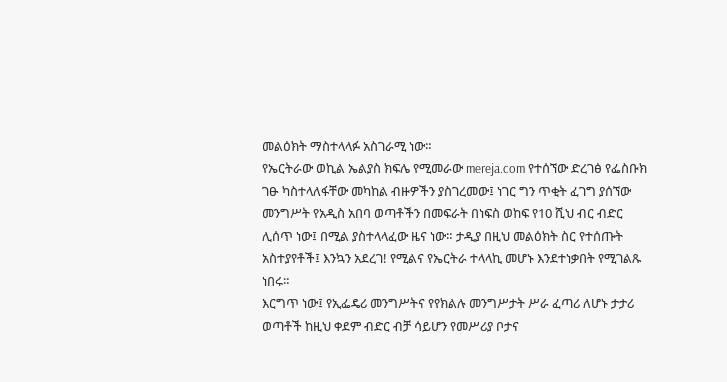መልዕክት ማስተላላፉ አስገራሚ ነው።
የኤርትራው ወኪል ኤልያስ ክፍሌ የሚመራው mereja.com የተሰኘው ድረገፅ የፌስቡክ ገፁ ካስተላለፋቸው መካከል ብዙዎችን ያስገረመው፤ ነገር ግን ጥቂት ፈገግ ያሰኘው መንግሥት የአዲስ አበባ ወጣቶችን በመፍራት በነፍስ ወከፍ የ10 ሺህ ብር ብድር ሊሰጥ ነው፤ በሚል ያስተላላፈው ዜና ነው። ታዲያ በዚህ መልዕክት ስር የተሰጡት አስተያየቶች፤ እንኳን አደረገ! የሚልና የኤርትራ ተላላኪ መሆኑ እንደተነቃበት የሚገልጹ ነበሩ።
እርግጥ ነው፤ የኢፌዴሪ መንግሥትና የየክልሉ መንግሥታት ሥራ ፈጣሪ ለሆኑ ታታሪ ወጣቶች ከዚህ ቀደም ብድር ብቻ ሳይሆን የመሥሪያ ቦታና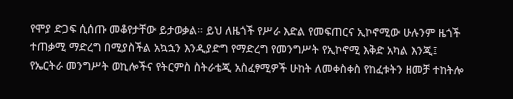የሞያ ድጋፍ ሲሰጡ መቆየታቸው ይታወቃል። ይህ ለዜጎች የሥራ እድል የመፍጠርና ኢኮኖሚው ሁሉንም ዜጎች ተጠቃሚ ማድረግ በሚያስችል አኳኋን እንዲያድግ የማድረግ የመንግሥት የኢኮኖሚ እቅድ አካል እንጂ፤ የኤርትራ መንግሥት ወኪሎችና የትርምስ ስትራቴጂ አስፈፃሚዎች ሁከት ለመቀስቀስ የከፈቱትን ዘመቻ ተከትሎ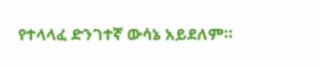የተላላፈ ድንገተኛ ውሳኔ አይደለም።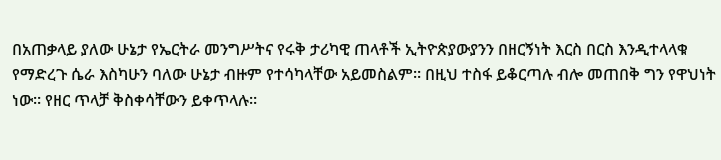በአጠቃላይ ያለው ሁኔታ የኤርትራ መንግሥትና የሩቅ ታሪካዊ ጠላቶች ኢትዮጵያውያንን በዘርኝነት እርስ በርስ እንዲተላላቁ የማድረጉ ሴራ እስካሁን ባለው ሁኔታ ብዙም የተሳካላቸው አይመስልም። በዚህ ተስፋ ይቆርጣሉ ብሎ መጠበቅ ግን የዋህነት ነው። የዘር ጥላቻ ቅስቀሳቸውን ይቀጥላሉ።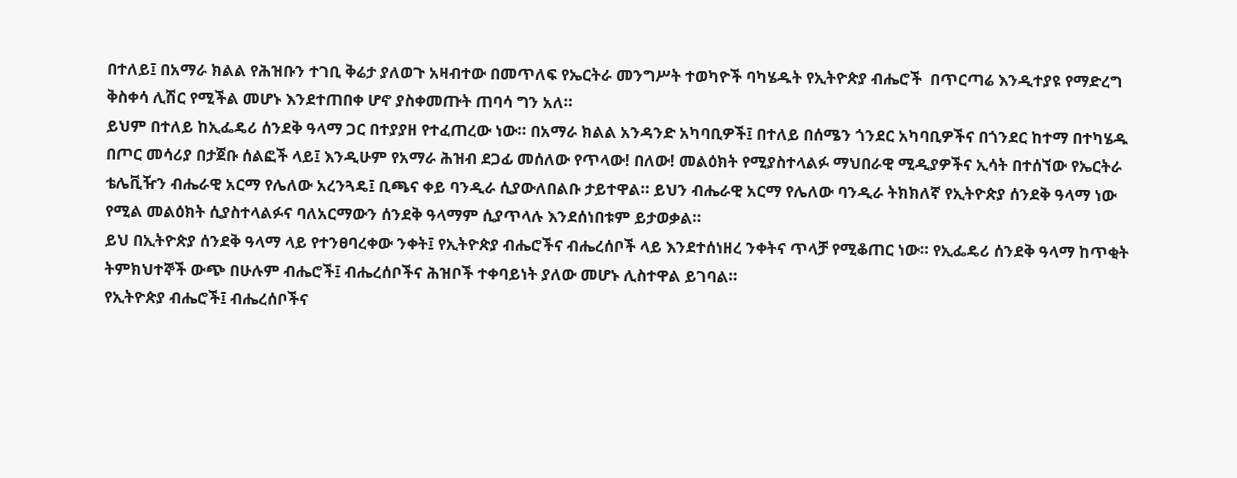በተለይ፤ በአማራ ክልል የሕዝቡን ተገቢ ቅሬታ ያለወጉ አዛብተው በመጥለፍ የኤርትራ መንግሥት ተወካዮች ባካሄዱት የኢትዮጵያ ብሔሮች  በጥርጣሬ እንዲተያዩ የማድረግ ቅስቀሳ ሊሽር የሚችል መሆኑ እንደተጠበቀ ሆኖ ያስቀመጡት ጠባሳ ግን አለ።
ይህም በተለይ ከኢፌዴሪ ሰንደቅ ዓላማ ጋር በተያያዘ የተፈጠረው ነው። በአማራ ክልል አንዳንድ አካባቢዎች፤ በተለይ በሰሜን ጎንደር አካባቢዎችና በጎንደር ከተማ በተካሄዱ በጦር መሳሪያ በታጀቡ ሰልፎች ላይ፤ እንዲሁም የአማራ ሕዝብ ደጋፊ መሰለው የጥላው! በለው! መልዕክት የሚያስተላልፉ ማህበራዊ ሚዲያዎችና ኢሳት በተሰኘው የኤርትራ ቴሌቪዥን ብሔራዊ አርማ የሌለው አረንጓዴ፤ ቢጫና ቀይ ባንዲራ ሲያውለበልቡ ታይተዋል። ይህን ብሔራዊ አርማ የሌለው ባንዲራ ትክክለኛ የኢትዮጵያ ሰንደቅ ዓላማ ነው የሚል መልዕክት ሲያስተላልፉና ባለአርማውን ሰንደቅ ዓላማም ሲያጥላሉ እንደሰነበቱም ይታወቃል።
ይህ በኢትዮጵያ ሰንደቅ ዓላማ ላይ የተንፀባረቀው ንቀት፤ የኢትዮጵያ ብሔሮችና ብሔረሰቦች ላይ እንደተሰነዘረ ንቀትና ጥላቻ የሚቆጠር ነው። የኢፌዴሪ ሰንደቅ ዓላማ ከጥቂት ትምክህተኞች ውጭ በሁሉም ብሔሮች፤ ብሔረሰቦችና ሕዝቦች ተቀባይነት ያለው መሆኑ ሊስተዋል ይገባል።
የኢትዮጵያ ብሔሮች፤ ብሔረሰቦችና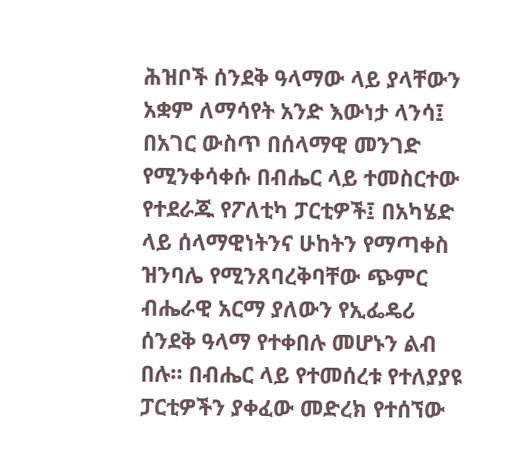ሕዝቦች ሰንደቅ ዓላማው ላይ ያላቸውን አቋም ለማሳየት አንድ እውነታ ላንሳ፤ በአገር ውስጥ በሰላማዊ መንገድ የሚንቀሳቀሱ በብሔር ላይ ተመስርተው የተደራጁ የፖለቲካ ፓርቲዎች፤ በአካሄድ ላይ ሰላማዊነትንና ሁከትን የማጣቀስ ዝንባሌ የሚንጸባረቅባቸው ጭምር ብሔራዊ አርማ ያለውን የኢፌዴሪ ሰንደቅ ዓላማ የተቀበሉ መሆኑን ልብ በሉ። በብሔር ላይ የተመሰረቱ የተለያያዩ ፓርቲዎችን ያቀፈው መድረክ የተሰኘው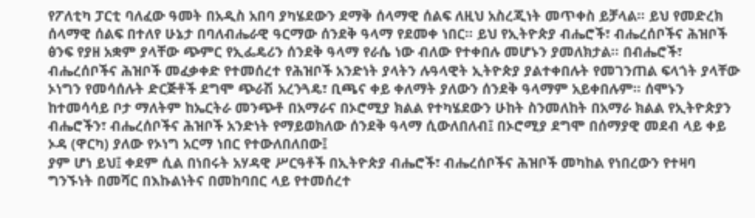የፖለቲካ ፓርቲ ባለፈው ዓመት በአዲስ አበባ ያካሄደውን ደማቅ ሰላማዊ ሰልፍ ለዚህ አስረጂነት መጥቀስ ይቻላል። ይህ የመድረክ ሰላማዊ ሰልፍ በተለየ ሁኔታ በባለብሔራዊ ዓርማው ሰንደቅ ዓላማ የደመቀ ነበር። ይህ የኢትዮጵያ ብሔሮች፣ ብሔረሰቦችና ሕዝቦች ፅንፍ የያዘ አቋም ያላቸው ጭምር የኢፌዴሪን ሰንደቅ ዓላማ የራሴ ነው ብለው የተቀበሉ መሆኑን ያመለክታል። በብሔሮች፣ ብሔረሰቦችና ሕዝቦች መፈቃቀድ የተመሰረተ የሕዝቦች አንድነት ያላትን ሉዓላዊት ኢትዮጵያ ያልተቀበሉት የመገንጠል ፍላጎት ያላቸው ኦነግን የመሳሰሉት ድርጅቶች ደግሞ ጭራሽ አረንጓዴ፣ ቢጫና ቀይ ቀለማት ያለውን ሰንደቅ ዓላማም አይቀበሉም። ሰሞኑን ከተመሳሳይ ቦታ ማለትም ከኤርትራ መንጭቶ በአማራና በኦሮሚያ ክልል የተካሄደውን ሁከት ስንመለከት በአማራ ክልል የኢትዮጵያን ብሔሮችን፣ ብሔረሰቦችና ሕዝቦች አንድነት የማይወክለው ሰንደቅ ዓላማ ሲውለበለብ፤ በኦሮሚያ ደግሞ በሰማያዊ መደብ ላይ ቀይ ኦዳ (ዋርካ) ያለው የኦነግ አርማ ነበር የተውለበለበው፤
ያም ሆነ ይህ፤ ቀደም ሲል በነበሩት አሃዳዊ ሥርዓቶች በኢትዮጵያ ብሔሮች፣ ብሔረሰቦችና ሕዝቦች መካከል የነበረውን የተዛባ ግንኙነት በመሻር በእኩልነትና በመከባበር ላይ የተመሰረተ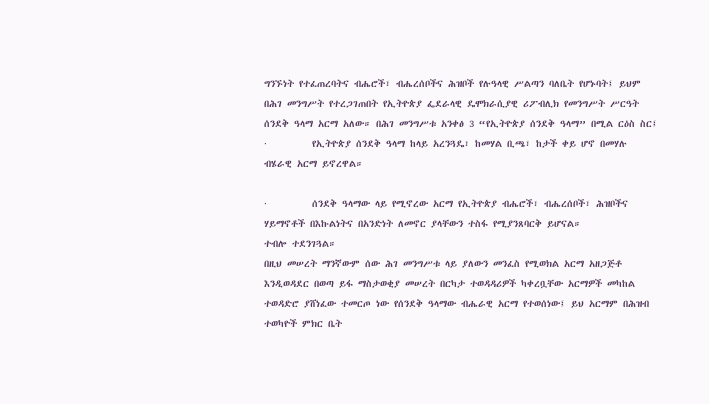ግንኙነት የተፈጠረባትና ብሔሮች፣ ብሔረሰቦችና ሕዝቦች የሉዓላዊ ሥልጣን ባለቤት የሆኑባት፤ ይህም በሕገ መንግሥት የተረጋገጠበት የኢትዮጵያ ፌደራላዊ ዴሞክራሲያዊ ሪፖብሊክ የመንግሥት ሥርዓት ሰንደቅ ዓላማ አርማ አለው። በሕገ መንግሥቱ አንቀፅ 3 “የኢትዮጵያ ሰንደቅ ዓላማ” በሚል ርዕስ ስር፤
·         የኢትዮጵያ ሰንደቅ ዓላማ ከላይ አረንጓዴ፣ ከመሃል ቢጫ፣ ከታች ቀይ ሆኖ በመሃሉ ብሄራዊ አርማ ይኖረዋል።

·         ሰንደቅ ዓላማው ላይ የሚኖረው አርማ የኢትዮጵያ ብሔሮች፣ ብሔረሰቦች፣ ሕዝቦችና ሃይማኖቶች በእኩልነትና በአንድነት ለመኖር ያላቸውን ተስፋ የሚያንጸባርቅ ይሆናል።
ተብሎ ተደንገጓል።
በዚህ መሠረት ማንኛውም ሰው ሕገ መንግሥቱ ላይ ያለውን መንፈስ የሚወክል አርማ አዘጋጅቶ እንዲወዳደር በወጣ ይፋ ማስታወቂያ መሠረት በርካታ ተወዳዳሪዎች ካቀረቧቸው አርማዎች መካከል ተወዳድሮ ያሸነፈው ተመርጦ ነው የሰንደቅ ዓላማው ብሔራዊ አርማ የተወሰነው፤ ይህ አርማም በሕዝብ ተወካዮች ምክር ቤት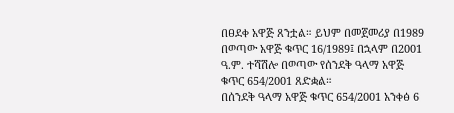በፀደቀ አዋጅ ጸንቷል። ይህም በመጀመሪያ በ1989 በወጣው አዋጅ ቁጥር 16/1989፤ በኋላም በ2001 ዓ.ም. ተሻሽሎ በወጣው የሰንደቅ ዓላማ አዋጅ ቁጥር 654/2001 ጸድቋል።
በሰንደቅ ዓላማ አዋጅ ቁጥር 654/2001 አንቀፅ 6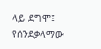ላይ ደግሞ፤ የሰንደቃላማው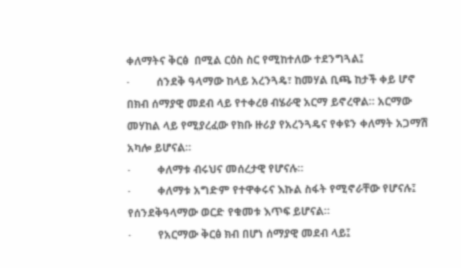ቀለማትና ቅርፅ  በሚል ርዕስ ስር የሚከተለው ተደንግጓል፤
·         ሰንደቅ ዓላማው ከላይ አረንጓዴ፣ ከመሃል ቢጫ ከታች ቀይ ሆኖ በክብ ሰማያዊ መደብ ላይ የተቀረፀ ብሄራዊ አርማ ይኖረዋል። አርማው መሃከል ላይ የሚያረፈው የክቡ ዙሪያ የአረንጓዴና የቀዩን ቀለማት አጋማሽ አካሎ ይሆናል።
·         ቀለማቱ ብሩህና መሰረታዊ የሆናሉ።
·         ቀለማቱ አግድም የተዋቀሩና እኩል ስፋት የሚኖራቸው የሆናሉ፤ የሰንደቅዓላማው ወርድ የቁመቱ እጥፍ ይሆናል።
·         የአርማው ቅርፅ ክብ በሆነ ሰማያዊ መደብ ላይ፤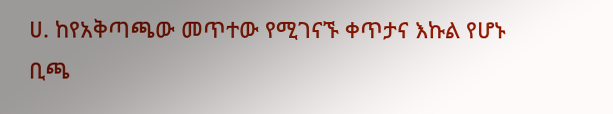ሀ. ከየአቅጣጫው መጥተው የሚገናኙ ቀጥታና እኩል የሆኑ ቢጫ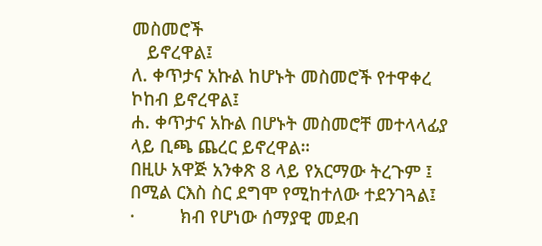መስመሮች
   ይኖረዋል፤
ለ. ቀጥታና አኩል ከሆኑት መስመሮች የተዋቀረ ኮከብ ይኖረዋል፤
ሐ. ቀጥታና አኩል በሆኑት መስመሮቸ መተላላፊያ ላይ ቢጫ ጨረር ይኖረዋል።
በዚሁ አዋጅ አንቀጽ 8 ላይ የአርማው ትረጉም ፤ በሚል ርእስ ስር ደግሞ የሚከተለው ተደንገጓል፤
·         ክብ የሆነው ሰማያዊ መደብ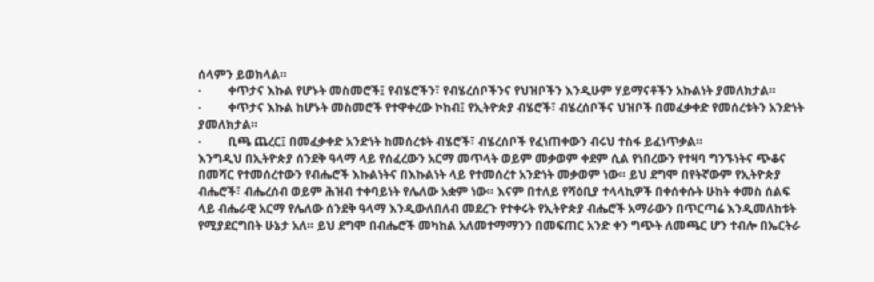ሰላምን ይወክላል።
·         ቀጥታና እኩል የሆኑት መስመሮች፤ የብሄሮችን፣ የብሄረሰቦችንና የህዝቦችን እንዲሁም ሃይማናቶችን አኩልነት ያመለክታል።
·         ቀጥታና እኩል ከሆኑት መስመሮች የተዋቀረው ኮከብ፤ የኢትዮጵያ ብሄሮች፣ ብሄረሰቦችና ህዝቦች በመፈቃቀድ የመሰረቱትን አንድነት ያመለክታል።
·         ቢጫ ጨረር፤ በመፈቃቀድ አንድነት ከመሰረቱት ብሄሮች፣ ብሄረሰቦች የፈነጠቀውን ብሩህ ተስፋ ይፈነጥቃል።
እንግዲህ በኢትዮጵያ ሰንደቅ ዓላማ ላይ የሰፈረውን አርማ መጥላት ወይም መቃወም ቀደም ሲል የነበረውን የተዛባ ግንኙነትና ጭቆና በመሻር የተመሰረተውን የብሔሮች እኩልነትና በእኩልነት ላይ የተመሰረተ አንድነት መቃወም ነው። ይህ ደግሞ በየትኛውም የኢትዮጵያ ብሔሮች፣ ብሔረሰብ ወይም ሕዝብ ተቀባይነት የሌለው አቋም ነው። እናም በተለይ የሻዕቢያ ተላላኪዎች በቀሰቀሱት ሁከት ቀመስ ሰልፍ ላይ ብሔራዊ አርማ የሌለው ሰንደቅ ዓላማ እንዲውለበለብ መደረጉ የተቀሩት የኢትዮጵያ ብሔሮች አማራውን በጥርጣሬ እንዲመለከቱት የሚያደርግበት ሁኔታ አለ። ይህ ደግሞ በብሔሮች መካከል አለመተማማንን በመፍጠር አንድ ቀን ግጭት ለመጫር ሆን ተብሎ በኤርትራ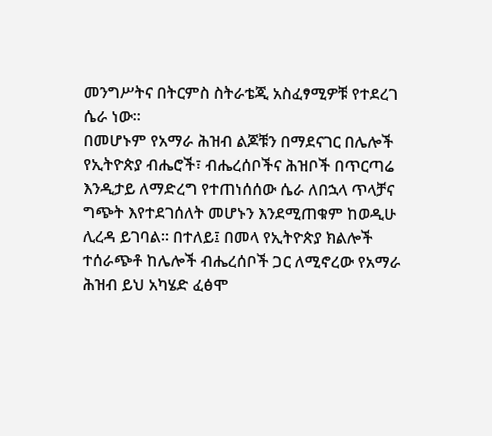መንግሥትና በትርምስ ስትራቴጂ አስፈፃሚዎቹ የተደረገ ሴራ ነው።
በመሆኑም የአማራ ሕዝብ ልጆቹን በማደናገር በሌሎች የኢትዮጵያ ብሔሮች፣ ብሔረሰቦችና ሕዝቦች በጥርጣሬ እንዲታይ ለማድረግ የተጠነሰሰው ሴራ ለበኋላ ጥላቻና ግጭት እየተደገሰለት መሆኑን እንደሚጠቁም ከወዲሁ ሊረዳ ይገባል። በተለይ፤ በመላ የኢትዮጵያ ክልሎች ተሰራጭቶ ከሌሎች ብሔረሰቦች ጋር ለሚኖረው የአማራ ሕዝብ ይህ አካሄድ ፈፅሞ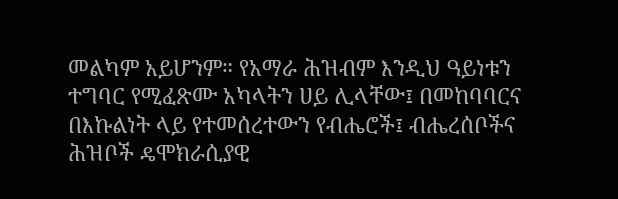መልካም አይሆንም። የአማራ ሕዝብም እንዲህ ዓይነቱን ተግባር የሚፈጽሙ አካላትን ሀይ ሊላቸው፤ በመከባባርና በእኩልነት ላይ የተመሰረተውን የብሔሮች፤ ብሔረሰቦችና ሕዝቦች ዴሞክራሲያዊ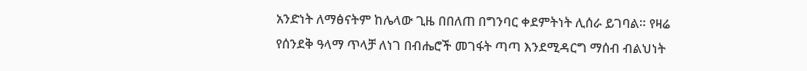አንድነት ለማፅናትም ከሌላው ጊዜ በበለጠ በግንባር ቀደምትነት ሊሰራ ይገባል። የዛሬ የሰንደቅ ዓላማ ጥላቻ ለነገ በብሔሮች መገፋት ጣጣ እንደሚዳርግ ማሰብ ብልህነት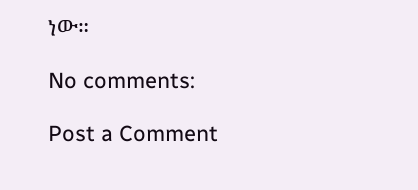ነው።

No comments:

Post a Comment